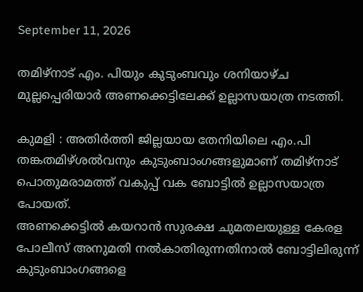September 11, 2026

തമിഴ്നാട് എം. പിയും കുടുംബവും ശനിയാഴ്ച മുല്ലപ്പെരിയാർ അണക്കെട്ടിലേക്ക് ഉല്ലാസയാത്ര നടത്തി.

കുമളി : അതിർത്തി ജില്ലയായ തേനിയിലെ എം.പി തങ്കതമിഴ്ശൽവനും കുടുംബാംഗങ്ങളുമാണ് തമിഴ്നാട് പൊതുമരാമത്ത് വകുപ്പ് വക ബോട്ടിൽ ഉല്ലാസയാത്ര പോയത്.
അണക്കെട്ടിൽ കയറാൻ സുരക്ഷ ചുമതലയുള്ള കേരള പോലീസ് അനുമതി നൽകാതിരുന്നതിനാൽ ബോട്ടിലിരുന്ന് കുടുംബാംഗങ്ങളെ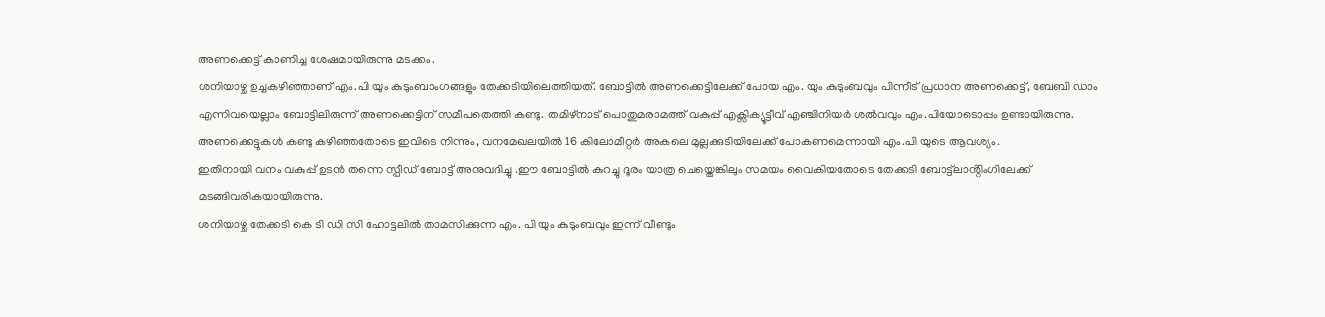അണക്കെട്ട് കാണിച്ച ശേഷമായിരുന്നു മടക്കം.
ശനിയാഴ്ച ഉച്ചകഴിഞ്ഞാണ് എം.പി യും കുടുംബാംഗങ്ങളും തേക്കടിയിലെത്തിയത്. ബോട്ടിൽ അണക്കെട്ടിലേക്ക് പോയ എം. യും കുടുംബവും പിന്നീട് പ്രധാന അണക്കെട്ട്, ബേബി ഡാം എന്നിവയെല്ലാം ബോട്ടിലിരുന്ന് അണക്കെട്ടിന് സമീപതെത്തി കണ്ടു. തമിഴ്നാട് പൊതുമരാമത്ത് വകുപ്പ് എക്സിക്യൂട്ടീവ് എഞ്ചിനിയർ ശൽവവും എം.പിയോടൊപ്പം ഉണ്ടായിരുന്നു. അണക്കെട്ടുകൾ കണ്ടു കഴിഞ്ഞതോടെ ഇവിടെ നിന്നും, വനമേഖലയിൽ 16 കിലോമീറ്റർ അകലെ മുല്ലക്കുടിയിലേക്ക് പോകണമെന്നായി എം.പി യുടെ ആവശ്യം.
ഇതിനായി വനം വകുപ്പ് ഉടൻ തന്നെ സ്പീഡ് ബോട്ട് അനുവദിച്ചു .ഈ ബോട്ടിൽ കുറച്ചു ദൂരം യാത്ര ചെയ്തെങ്കിലും സമയം വൈകിയതോടെ തേക്കടി ബോട്ട്ലാൻ്റിംഗിലേക്ക് മടങ്ങിവരികയായിരുന്നു.
ശനിയാഴ്ച തേക്കടി കെ ടി ഡി സി ഹോട്ടലിൽ താമസിക്കുന്ന എം. പി യും കുടുംബവും ഇന്ന് വീണ്ടും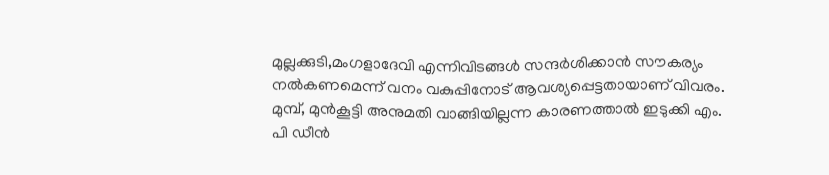മുല്ലക്കുടി,മംഗളാദേവി എന്നിവിടങ്ങൾ സന്ദർശിക്കാൻ സൗകര്യം നൽകണമെന്ന് വനം വകുപ്പിനോട് ആവശ്യപ്പെട്ടതായാണ് വിവരം.
മുമ്പ്, മുൻകൂട്ടി അനുമതി വാങ്ങിയില്ലന്ന കാരണത്താൽ ഇടുക്കി എം. പി ഡീൻ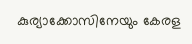കുര്യാക്കോസിനേയും കേരള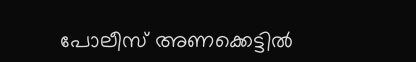പോലീസ് അണക്കെട്ടിൽ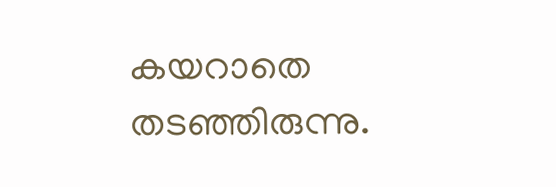കയറാതെ തടഞ്ഞിരുന്നു.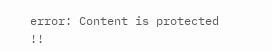error: Content is protected !!